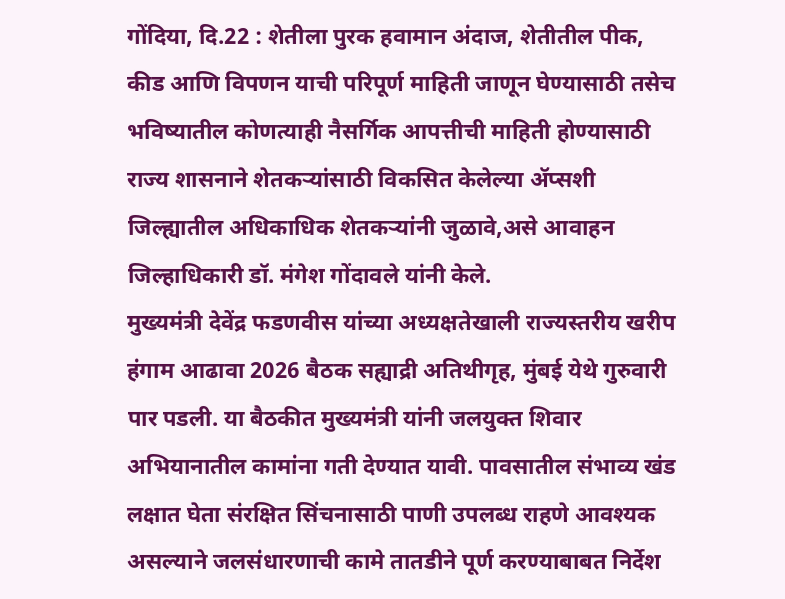गोंदिया, दि.22 : शेतीला पुरक हवामान अंदाज, शेतीतील पीक, कीड आणि विपणन याची परिपूर्ण माहिती जाणून घेण्यासाठी तसेच भविष्यातील कोणत्याही नैसर्गिक आपत्तीची माहिती होण्यासाठी राज्य शासनाने शेतकऱ्यांसाठी विकसित केलेल्या ॲप्सशी जिल्ह्यातील अधिकाधिक शेतकऱ्यांनी जुळावे,असे आवाहन जिल्हाधिकारी डॉ. मंगेश गोंदावले यांनी केले.
मुख्यमंत्री देवेंद्र फडणवीस यांच्या अध्यक्षतेखाली राज्यस्तरीय खरीप हंगाम आढावा 2026 बैठक सह्याद्री अतिथीगृह, मुंबई येथे गुरुवारी पार पडली. या बैठकीत मुख्यमंत्री यांनी जलयुक्त शिवार अभियानातील कामांना गती देण्यात यावी. पावसातील संभाव्य खंड लक्षात घेता संरक्षित सिंचनासाठी पाणी उपलब्ध राहणे आवश्यक असल्याने जलसंधारणाची कामे तातडीने पूर्ण करण्याबाबत निर्देश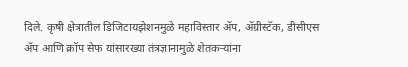दिले. कृषी क्षेत्रातील डिजिटायझेशनमुळे महाविस्तार ॲप, ॲग्रीस्टॅक, डीसीएस ॲप आणि क्रॉप सेफ यांसारख्या तंत्रज्ञानामुळे शेतकऱ्यांना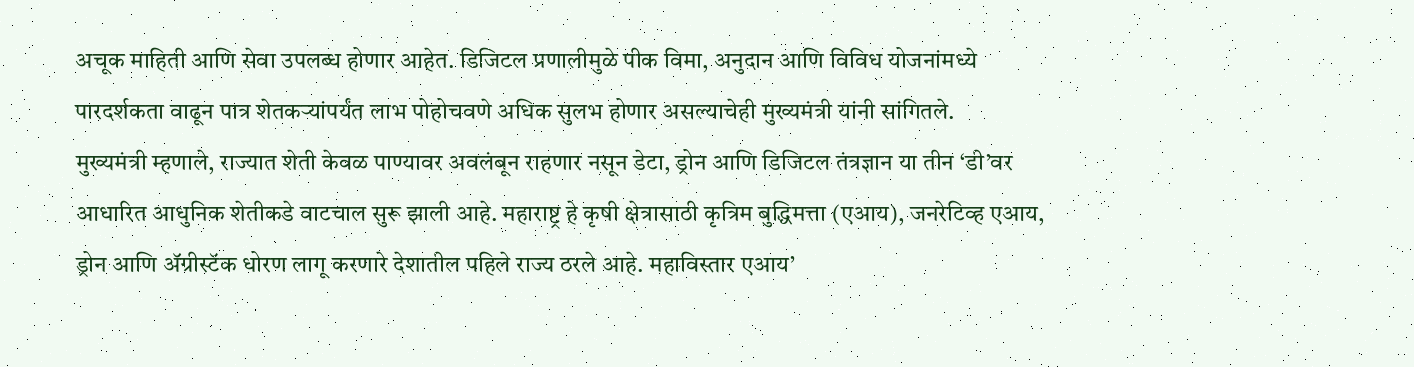अचूक माहिती आणि सेवा उपलब्ध होणार आहेत. डिजिटल प्रणालीमुळे पीक विमा, अनुदान आणि विविध योजनांमध्ये पारदर्शकता वाढून पात्र शेतकऱ्यांपर्यंत लाभ पोहोचवणे अधिक सुलभ होणार असल्याचेही मुख्यमंत्री यांनी सांगितले.
मुख्यमंत्री म्हणाले, राज्यात शेती केवळ पाण्यावर अवलंबून राहणार नसून डेटा, ड्रोन आणि डिजिटल तंत्रज्ञान या तीन ‘डी’वर आधारित आधुनिक शेतीकडे वाटचाल सुरू झाली आहे. महाराष्ट्र हे कृषी क्षेत्रासाठी कृत्रिम बुद्धिमत्ता (एआय), जनरेटिव्ह एआय, ड्रोन आणि ॲग्रीस्टॅक धोरण लागू करणारे देशातील पहिले राज्य ठरले आहे. महाविस्तार एआय’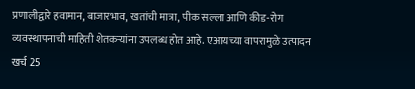प्रणालीद्वारे हवामान, बाजारभाव, खतांची मात्रा, पीक सल्ला आणि कीड-रोग व्यवस्थापनाची माहिती शेतकऱ्यांना उपलब्ध होत आहे. एआयच्या वापरामुळे उत्पादन खर्च 25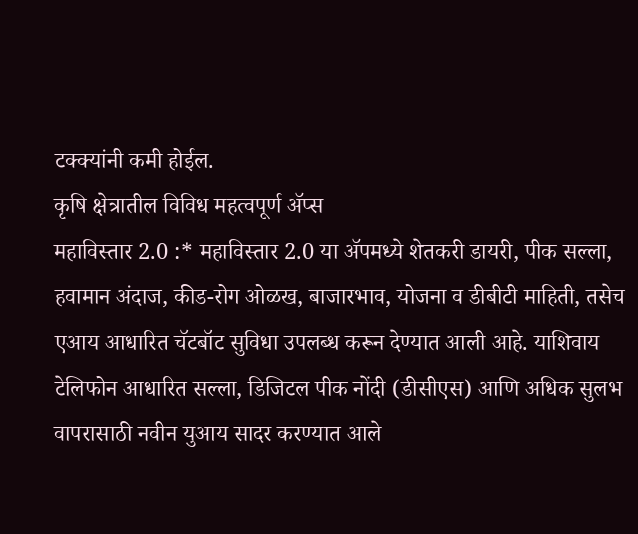टक्क्यांनी कमी होईल.
कृषि क्षेत्रातील विविध महत्वपूर्ण ॲप्स
महाविस्तार 2.0 :* महाविस्तार 2.0 या ॲपमध्ये शेतकरी डायरी, पीक सल्ला, हवामान अंदाज, कीड-रोग ओळख, बाजारभाव, योजना व डीबीटी माहिती, तसेच एआय आधारित चॅटबॉट सुविधा उपलब्ध करून देण्यात आली आहे. याशिवाय टेलिफोन आधारित सल्ला, डिजिटल पीक नोंदी (डीसीएस) आणि अधिक सुलभ वापरासाठी नवीन युआय सादर करण्यात आले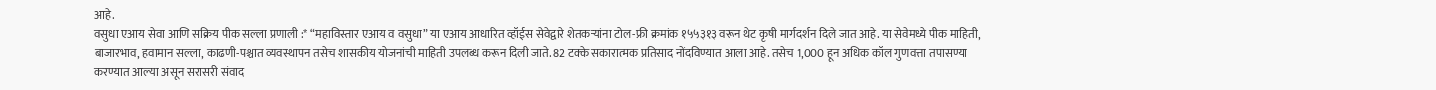आहे.
वसुधा एआय सेवा आणि सक्रिय पीक सल्ला प्रणाली :* “महाविस्तार एआय व वसुधा” या एआय आधारित व्हॉईस सेवेद्वारे शेतकऱ्यांना टोल-फ्री क्रमांक १५५३१३ वरून थेट कृषी मार्गदर्शन दिले जात आहे. या सेवेमध्ये पीक माहिती, बाजारभाव, हवामान सल्ला, काढणी-पश्चात व्यवस्थापन तसेच शासकीय योजनांची माहिती उपलब्ध करून दिली जाते. 82 टक्के सकारात्मक प्रतिसाद नोंदविण्यात आला आहे. तसेच 1,000 हून अधिक कॉल गुणवत्ता तपासण्या करण्यात आल्या असून सरासरी संवाद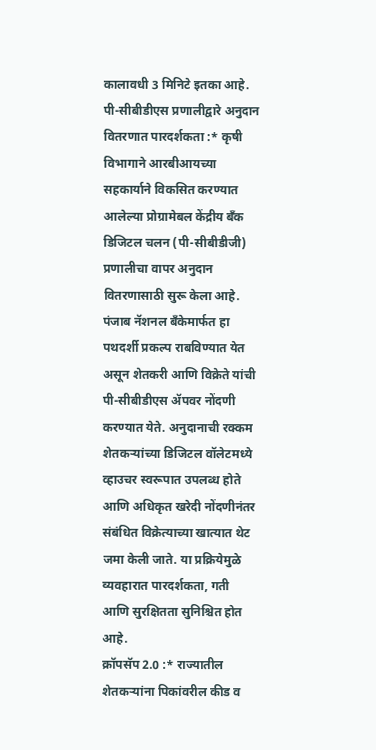कालावधी 3 मिनिटे इतका आहे.
पी-सीबीडीएस प्रणालीद्वारे अनुदान वितरणात पारदर्शकता :* कृषी विभागाने आरबीआयच्या सहकार्याने विकसित करण्यात आलेल्या प्रोग्रामेबल केंद्रीय बँक डिजिटल चलन (पी-सीबीडीजी) प्रणालीचा वापर अनुदान वितरणासाठी सुरू केला आहे. पंजाब नॅशनल बँकेमार्फत हा पथदर्शी प्रकल्प राबविण्यात येत असून शेतकरी आणि विक्रेते यांची पी-सीबीडीएस ॲपवर नोंदणी करण्यात येते. अनुदानाची रक्कम शेतकऱ्यांच्या डिजिटल वॉलेटमध्ये व्हाउचर स्वरूपात उपलब्ध होते आणि अधिकृत खरेदी नोंदणीनंतर संबंधित विक्रेत्याच्या खात्यात थेट जमा केली जाते. या प्रक्रियेमुळे व्यवहारात पारदर्शकता, गती आणि सुरक्षितता सुनिश्चित होत आहे.
क्रॉपसॅप 2.0 :* राज्यातील शेतकऱ्यांना पिकांवरील कीड व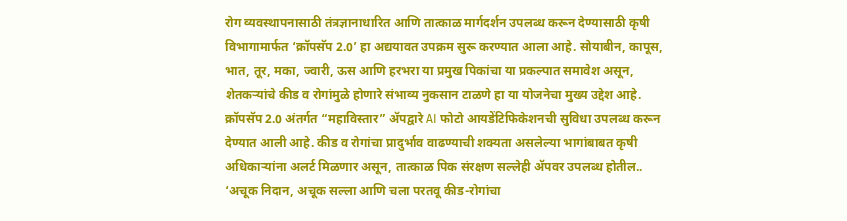रोग व्यवस्थापनासाठी तंत्रज्ञानाधारित आणि तात्काळ मार्गदर्शन उपलब्ध करून देण्यासाठी कृषी विभागामार्फत ‘क्रॉपसॅप 2.0’ हा अद्ययावत उपक्रम सुरू करण्यात आला आहे. सोयाबीन, कापूस, भात, तूर, मका, ज्वारी, ऊस आणि हरभरा या प्रमुख पिकांचा या प्रकल्पात समावेश असून, शेतकऱ्यांचे कीड व रोगांमुळे होणारे संभाव्य नुकसान टाळणे हा या योजनेचा मुख्य उद्देश आहे. क्रॉपसॅप 2.0 अंतर्गत “महाविस्तार” ॲपद्वारे AI फोटो आयडेंटिफिकेशनची सुविधा उपलब्ध करून देण्यात आली आहे. कीड व रोगांचा प्रादुर्भाव वाढण्याची शक्यता असलेल्या भागांबाबत कृषी अधिकाऱ्यांना अलर्ट मिळणार असून, तात्काळ पिक संरक्षण सल्लेही ॲपवर उपलब्ध होतील.. ‘अचूक निदान, अचूक सल्ला आणि चला परतवू कीड-रोगांचा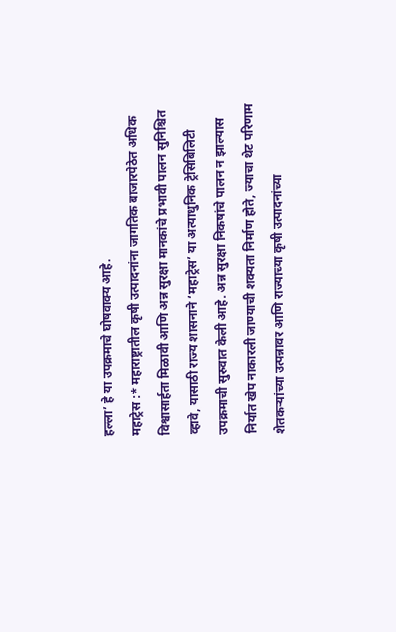हल्ला’ हे या उपक्रमाचे घोषवाक्य आहे.
महाट्रेस :* महाराष्ट्रातील कृषी उत्पादनांना जागतिक बाजारपेठेत अधिक विश्वासार्हता मिळावी आणि अन्न सुरक्षा मानकांचे प्रभावी पालन सुनिश्चित व्हावे, यासाठी राज्य शासनाने ‘महाट्रेस’ या अत्याधुनिक ट्रेसिबिलिटी उपक्रमाची सुरुवात केली आहे. अन्न सुरक्षा निकषांचे पालन न झाल्यास निर्यात खेप नाकारली जाण्याची शक्यता निर्माण होते, ज्याचा थेट परिणाम शेतकऱ्यांच्या उत्पन्नावर आणि राज्याच्या कृषी उत्पादनांच्या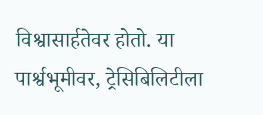विश्वासार्हतेवर होतो. या पार्श्वभूमीवर, ट्रेसिबिलिटीला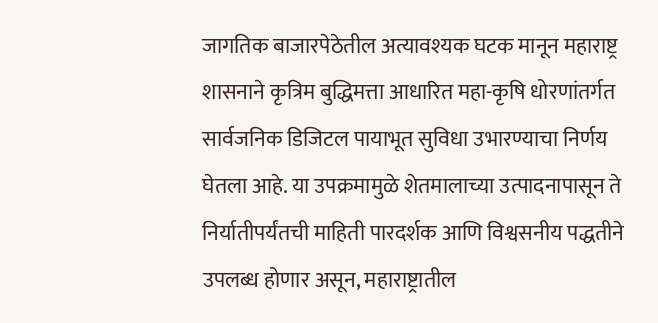जागतिक बाजारपेठेतील अत्यावश्यक घटक मानून महाराष्ट्र शासनाने कृत्रिम बुद्धिमत्ता आधारित महा-कृषि धोरणांतर्गत सार्वजनिक डिजिटल पायाभूत सुविधा उभारण्याचा निर्णय घेतला आहे. या उपक्रमामुळे शेतमालाच्या उत्पादनापासून ते निर्यातीपर्यंतची माहिती पारदर्शक आणि विश्वसनीय पद्धतीने उपलब्ध होणार असून, महाराष्ट्रातील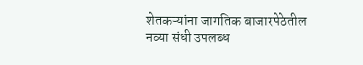शेतकऱ्यांना जागतिक बाजारपेठेतील नव्या संधी उपलब्ध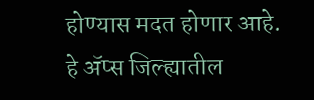होण्यास मदत होणार आहे.
हे ॲप्स जिल्ह्यातील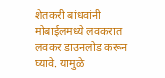शेतकरी बांधवांनी मोबाईलमध्ये लवकरात लवकर डाउनलोड करून घ्यावे. यामुळे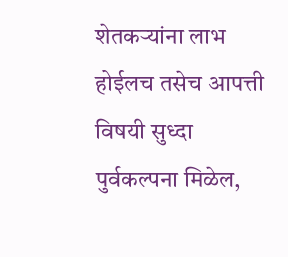शेतकऱ्यांना लाभ होईलच तसेच आपत्ती विषयी सुध्दा पुर्वकल्पना मिळेल,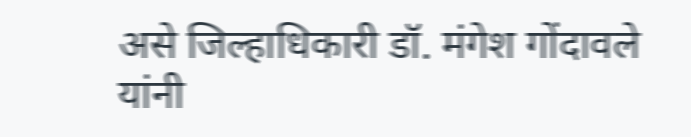असे जिल्हाधिकारी डॉ. मंगेश गोंदावले यांनी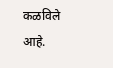कळविले आहे.